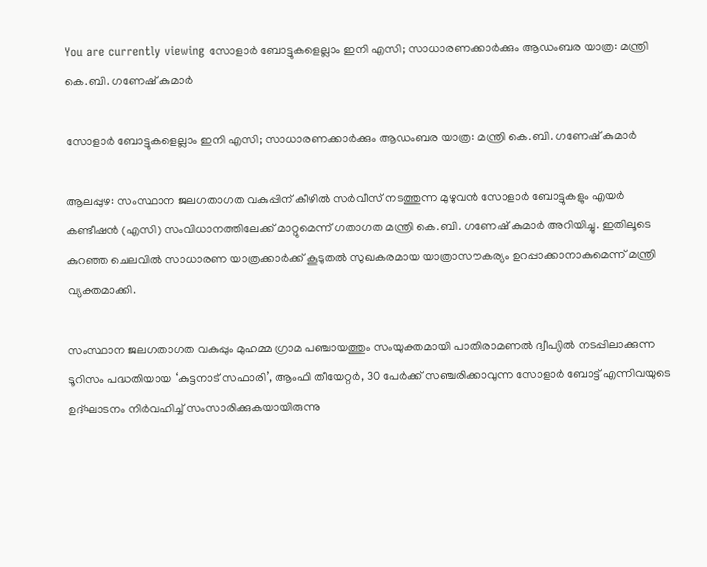You are currently viewing സോളാർ ബോട്ടുകളെല്ലാം ഇനി എസി; സാധാരണക്കാർക്കും ആഡംബര യാത്ര: മന്ത്രി കെ.ബി. ഗണേഷ് കുമാർ

സോളാർ ബോട്ടുകളെല്ലാം ഇനി എസി; സാധാരണക്കാർക്കും ആഡംബര യാത്ര: മന്ത്രി കെ.ബി. ഗണേഷ് കുമാർ

ആലപ്പുഴ: സംസ്ഥാന ജലഗതാഗത വകുപ്പിന് കീഴിൽ സർവീസ് നടത്തുന്ന മുഴുവൻ സോളാർ ബോട്ടുകളും എയർ കണ്ടീഷൻ (എസി) സംവിധാനത്തിലേക്ക് മാറ്റുമെന്ന് ഗതാഗത മന്ത്രി കെ.ബി. ഗണേഷ് കുമാർ അറിയിച്ചു. ഇതിലൂടെ കുറഞ്ഞ ചെലവിൽ സാധാരണ യാത്രക്കാർക്ക് കൂടുതൽ സുഖകരമായ യാത്രാസൗകര്യം ഉറപ്പാക്കാനാകുമെന്ന് മന്ത്രി വ്യക്തമാക്കി.

സംസ്ഥാന ജലഗതാഗത വകുപ്പും മുഹമ്മ ഗ്രാമ പഞ്ചായത്തും സംയുക്തമായി പാതിരാമണൽ ദ്വീപ്യിൽ നടപ്പിലാക്കുന്ന ടൂറിസം പദ്ധതിയായ ‘കുട്ടനാട് സഫാരി’, ആംഫി തീയേറ്റർ, 30 പേർക്ക് സഞ്ചരിക്കാവുന്ന സോളാർ ബോട്ട് എന്നിവയുടെ ഉദ്ഘാടനം നിർവഹിച്ച് സംസാരിക്കുകയായിരുന്നു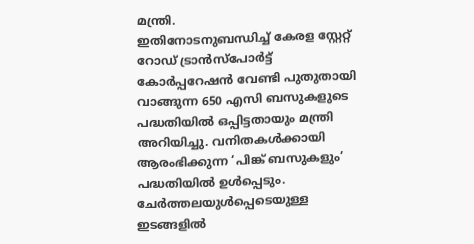മന്ത്രി.
ഇതിനോടനുബന്ധിച്ച് കേരള സ്റ്റേറ്റ് റോഡ് ട്രാൻസ്‌പോർട്ട് കോർപ്പറേഷൻ വേണ്ടി പുതുതായി വാങ്ങുന്ന 650 എസി ബസുകളുടെ പദ്ധതിയിൽ ഒപ്പിട്ടതായും മന്ത്രി അറിയിച്ചു. വനിതകൾക്കായി ആരംഭിക്കുന്ന ‘പിങ്ക് ബസുകളും’ പദ്ധതിയിൽ ഉൾപ്പെടും. ചേർത്തലയുൾപ്പെടെയുള്ള ഇടങ്ങളിൽ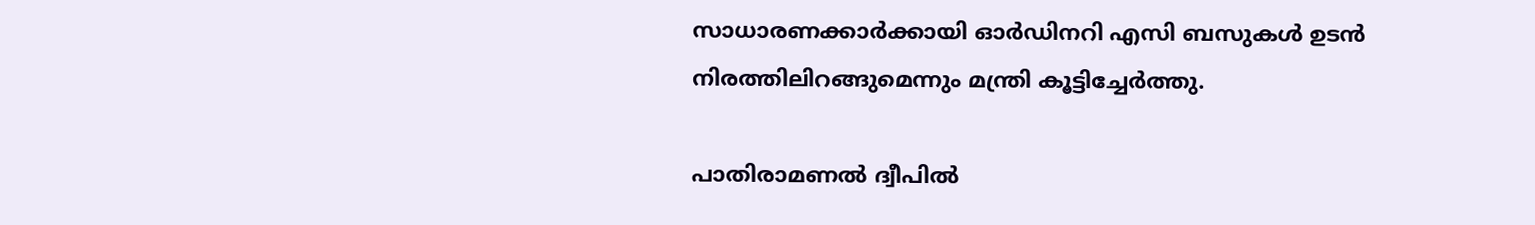സാധാരണക്കാർക്കായി ഓർഡിനറി എസി ബസുകൾ ഉടൻ നിരത്തിലിറങ്ങുമെന്നും മന്ത്രി കൂട്ടിച്ചേർത്തു.

പാതിരാമണൽ ദ്വീപിൽ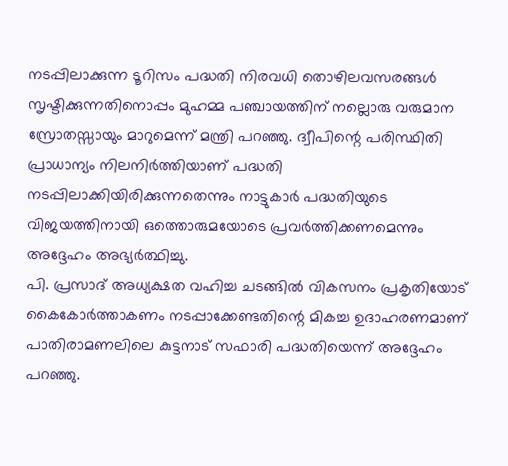നടപ്പിലാക്കുന്ന ടൂറിസം പദ്ധതി നിരവധി തൊഴിലവസരങ്ങൾ സൃഷ്ടിക്കുന്നതിനൊപ്പം മുഹമ്മ പഞ്ചായത്തിന് നല്ലൊരു വരുമാന സ്രോതസ്സായും മാറുമെന്ന് മന്ത്രി പറഞ്ഞു. ദ്വീപിന്റെ പരിസ്ഥിതി പ്രാധാന്യം നിലനിർത്തിയാണ് പദ്ധതി നടപ്പിലാക്കിയിരിക്കുന്നതെന്നും നാട്ടുകാർ പദ്ധതിയുടെ വിജയത്തിനായി ഒത്തൊരുമയോടെ പ്രവർത്തിക്കണമെന്നും അദ്ദേഹം അഭ്യർത്ഥിച്ചു.
പി. പ്രസാദ് അധ്യക്ഷത വഹിച്ച ചടങ്ങിൽ വികസനം പ്രകൃതിയോട് കൈകോർത്താകണം നടപ്പാക്കേണ്ടതിന്റെ മികച്ച ഉദാഹരണമാണ് പാതിരാമണലിലെ കുട്ടനാട് സഫാരി പദ്ധതിയെന്ന് അദ്ദേഹം പറഞ്ഞു.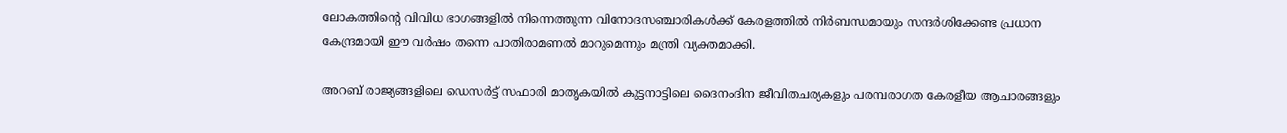ലോകത്തിന്റെ വിവിധ ഭാഗങ്ങളിൽ നിന്നെത്തുന്ന വിനോദസഞ്ചാരികൾക്ക് കേരളത്തിൽ നിർബന്ധമായും സന്ദർശിക്കേണ്ട പ്രധാന കേന്ദ്രമായി ഈ വർഷം തന്നെ പാതിരാമണൽ മാറുമെന്നും മന്ത്രി വ്യക്തമാക്കി.

അറബ് രാജ്യങ്ങളിലെ ഡെസർട്ട് സഫാരി മാതൃകയിൽ കുട്ടനാട്ടിലെ ദൈനംദിന ജീവിതചര്യകളും പരമ്പരാഗത കേരളീയ ആചാരങ്ങളും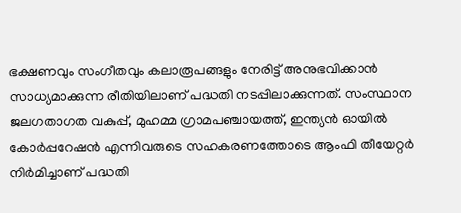ഭക്ഷണവും സംഗീതവും കലാരൂപങ്ങളും നേരിട്ട് അനുഭവിക്കാൻ സാധ്യമാക്കുന്ന രീതിയിലാണ് പദ്ധതി നടപ്പിലാക്കുന്നത്. സംസ്ഥാന ജലഗതാഗത വകുപ്പ്, മുഹമ്മ ഗ്രാമപഞ്ചായത്ത്, ഇന്ത്യൻ ഓയിൽ കോർപ്പറേഷൻ എന്നിവരുടെ സഹകരണത്തോടെ ആംഫി തീയേറ്റർ നിർമിച്ചാണ് പദ്ധതി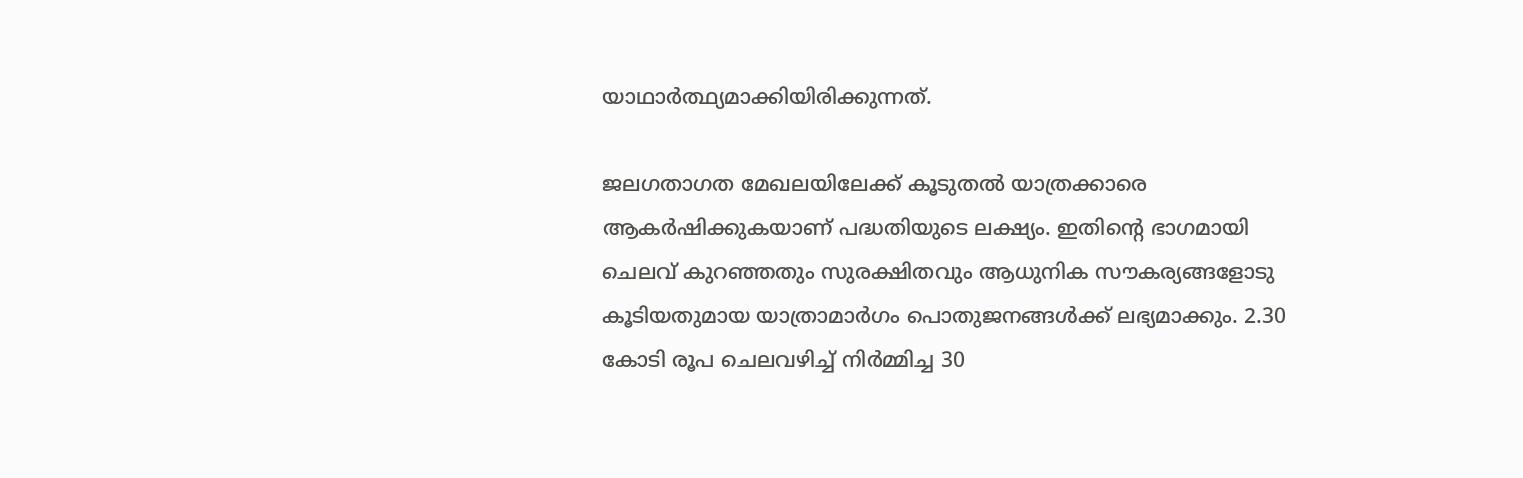യാഥാർത്ഥ്യമാക്കിയിരിക്കുന്നത്.

ജലഗതാഗത മേഖലയിലേക്ക് കൂടുതൽ യാത്രക്കാരെ ആകർഷിക്കുകയാണ് പദ്ധതിയുടെ ലക്ഷ്യം. ഇതിന്റെ ഭാഗമായി ചെലവ് കുറഞ്ഞതും സുരക്ഷിതവും ആധുനിക സൗകര്യങ്ങളോടു കൂടിയതുമായ യാത്രാമാർഗം പൊതുജനങ്ങൾക്ക് ലഭ്യമാക്കും. 2.30 കോടി രൂപ ചെലവഴിച്ച് നിർമ്മിച്ച 30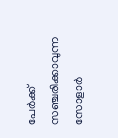പേർക്ക് സഞ്ചരിക്കാവുന്ന സോളാർ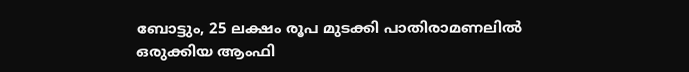ബോട്ടും, 25 ലക്ഷം രൂപ മുടക്കി പാതിരാമണലിൽ ഒരുക്കിയ ആംഫി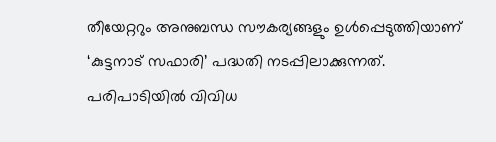തീയേറ്ററും അനുബന്ധ സൗകര്യങ്ങളും ഉൾപ്പെടുത്തിയാണ് ‘കുട്ടനാട് സഫാരി’ പദ്ധതി നടപ്പിലാക്കുന്നത്.
പരിപാടിയിൽ വിവിധ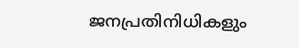ജനപ്രതിനിധികളും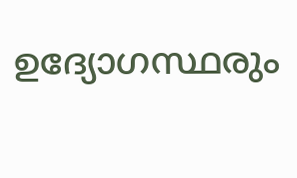ഉദ്യോഗസ്ഥരും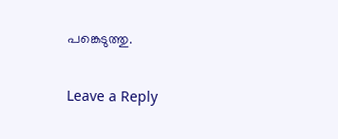പങ്കെടുത്തു.

Leave a Reply